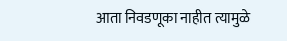आता निवडणूका नाहीत त्यामुळे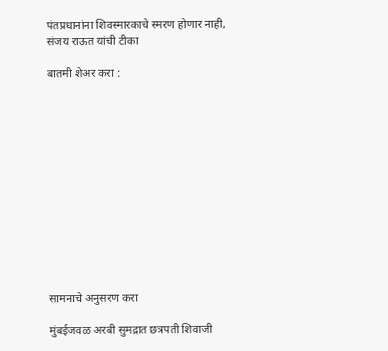पंतप्रधानांना शिवस्मारकाचे स्मरण होणार नाही, संजय राऊत यांची टीका

बातमी शेअर करा :













सामनाचे अनुसरण करा

मुंबईजवळ अरबी सुमद्रात छत्रपती शिवाजी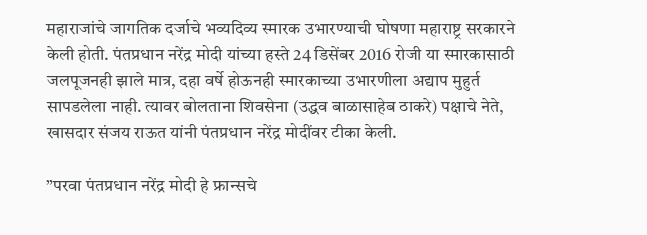महाराजांचे जागतिक दर्जाचे भव्यदिव्य स्मारक उभारण्याची घोषणा महाराष्ट्र सरकारने केली होती. पंतप्रधान नरेंद्र मोदी यांच्या हस्ते 24 डिसेंबर 2016 रोजी या स्मारकासाठी जलपूजनही झाले मात्र, दहा वर्षे होऊनही स्मारकाच्या उभारणीला अद्याप मुहुर्त सापडलेला नाही. त्यावर बोलताना शिवसेना (उद्धव बाळासाहेब ठाकरे) पक्षाचे नेते, खासदार संजय राऊत यांनी पंतप्रधान नरेंद्र मोदींवर टीका केली.

”परवा पंतप्रधान नरेंद्र मोदी हे फ्रान्सचे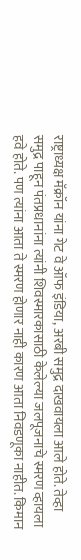राष्ट्राध्यक्ष मॅक्रॉन यांना गेट वे ऑफ इंडिया, अरबी समुद्र दाखवायला आले होते. तेव्हा समुद्र पाहून पंतप्रधानांना त्यांनी शिवस्मारकासाठी केलेल्या जलपूजनाचे स्मरण व्हायला हवे होते. पण त्यांना आता ते स्मरण होणार नाही कारण आता निवडणूका नाहीत. किमान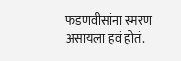फडणवीसांना स्मरण असायला हवं होतं.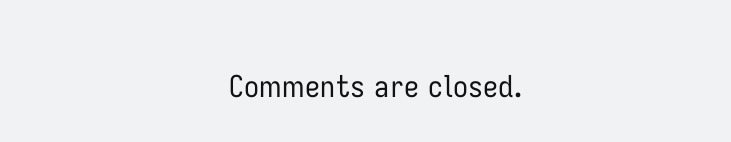Comments are closed.